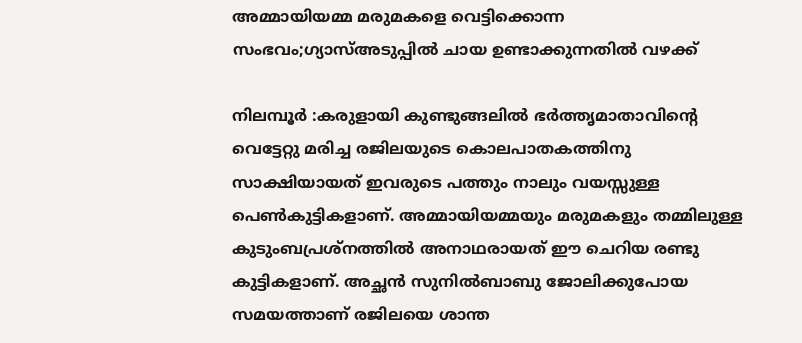അമ്മായിയമ്മ മരുമകളെ വെട്ടിക്കൊന്ന സംഭവം;ഗ്യാസ്അടുപ്പിൽ ചായ ഉണ്ടാക്കുന്നതിൽ വഴക്ക്

നിലമ്പൂർ :കരുളായി കുണ്ടുങ്ങലിൽ ഭർത്തൃമാതാവിന്റെ വെട്ടേറ്റു മരിച്ച രജിലയുടെ കൊലപാതകത്തിനു സാക്ഷിയായത് ഇവരുടെ പത്തും നാലും വയസ്സുള്ള പെൺകുട്ടികളാണ്. അമ്മായിയമ്മയും മരുമകളും തമ്മിലുള്ള കുടുംബപ്രശ്‌നത്തിൽ അനാഥരായത് ഈ ചെറിയ രണ്ടു കുട്ടികളാണ്. അച്ഛൻ സുനിൽബാബു ജോലിക്കുപോയ സമയത്താണ് രജിലയെ ശാന്ത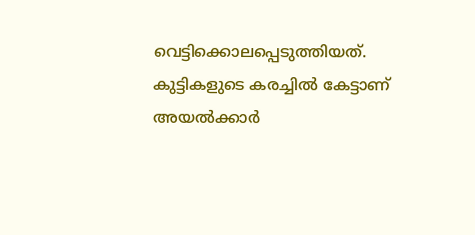വെട്ടിക്കൊലപ്പെടുത്തിയത്. കുട്ടികളുടെ കരച്ചിൽ കേട്ടാണ് അയൽക്കാർ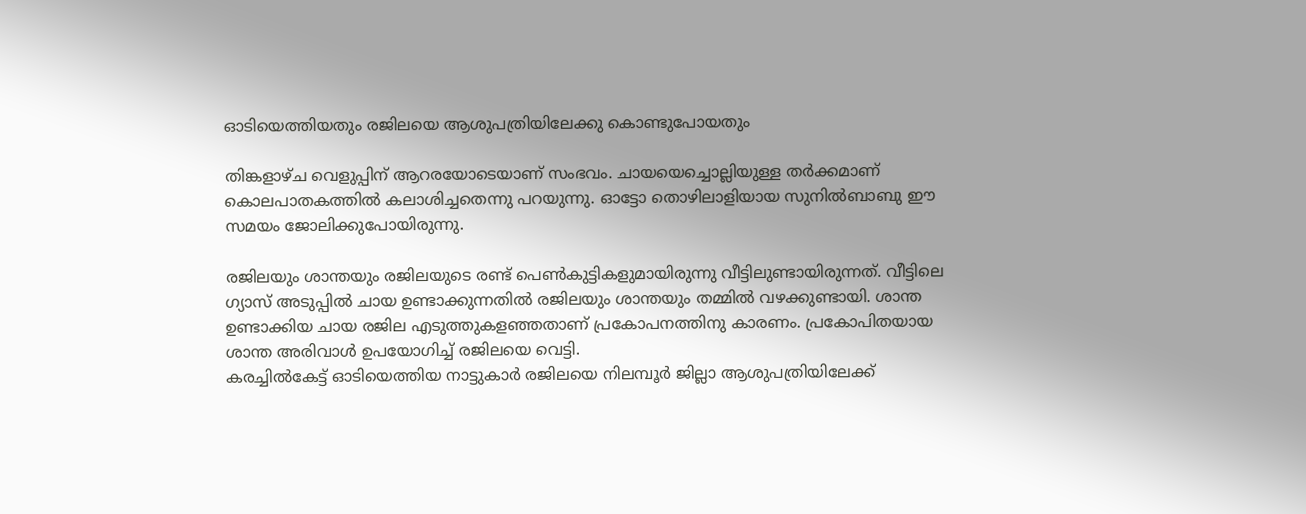ഓടിയെത്തിയതും രജിലയെ ആശുപത്രിയിലേക്കു കൊണ്ടുപോയതും

തിങ്കളാഴ്ച വെളുപ്പിന് ആറരയോടെയാണ് സംഭവം. ചായയെച്ചൊല്ലിയുള്ള തർക്കമാണ് കൊലപാതകത്തിൽ കലാശിച്ചതെന്നു പറയുന്നു. ഓട്ടോ തൊഴിലാളിയായ സുനിൽബാബു ഈ സമയം ജോലിക്കുപോയിരുന്നു.

രജിലയും ശാന്തയും രജിലയുടെ രണ്ട് പെൺകുട്ടികളുമായിരുന്നു വീട്ടിലുണ്ടായിരുന്നത്. വീട്ടിലെ ഗ്യാസ് അടുപ്പിൽ ചായ ഉണ്ടാക്കുന്നതിൽ രജിലയും ശാന്തയും തമ്മിൽ വഴക്കുണ്ടായി. ശാന്ത ഉണ്ടാക്കിയ ചായ രജില എടുത്തുകളഞ്ഞതാണ് പ്രകോപനത്തിനു കാരണം. പ്രകോപിതയായ ശാന്ത അരിവാൾ ഉപയോഗിച്ച് രജിലയെ വെട്ടി.
കരച്ചിൽകേട്ട് ഓടിയെത്തിയ നാട്ടുകാർ രജിലയെ നിലമ്പൂർ ജില്ലാ ആശുപത്രിയിലേക്ക്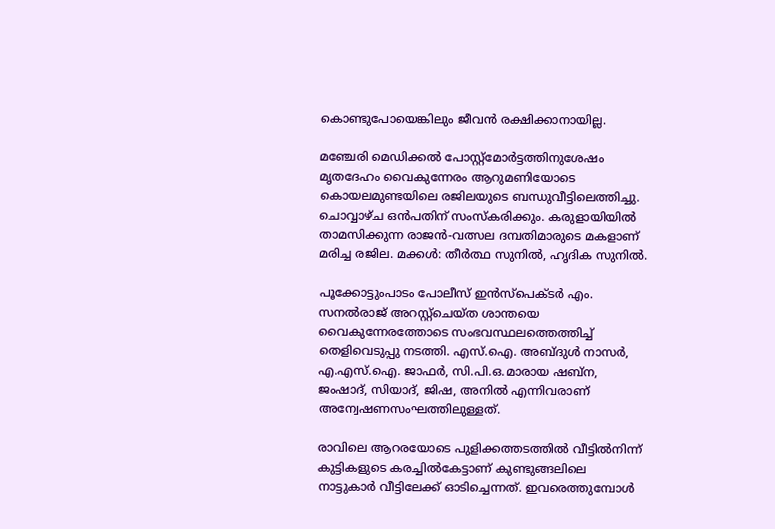കൊണ്ടുപോയെങ്കിലും ജീവൻ രക്ഷിക്കാനായില്ല.

മഞ്ചേരി മെഡിക്കൽ പോസ്റ്റ്‌മോർട്ടത്തിനുശേഷം മൃതദേഹം വൈകുന്നേരം ആറുമണിയോടെ കൊയലമുണ്ടയിലെ രജിലയുടെ ബന്ധുവീട്ടിലെത്തിച്ചു. ചൊവ്വാഴ്ച ഒൻപതിന് സംസ്‌കരിക്കും. കരുളായിയിൽ താമസിക്കുന്ന രാജൻ-വത്സല ദമ്പതിമാരുടെ മകളാണ് മരിച്ച രജില. മക്കൾ: തീർത്ഥ സുനിൽ, ഹൃദിക സുനിൽ.

പൂക്കോട്ടുംപാടം പോലീസ് ഇൻസ്‌പെക്ടർ എം. സനൽരാജ് അറസ്റ്റ്‌ചെയ്ത ശാന്തയെ വൈകുന്നേരത്തോടെ സംഭവസ്ഥലത്തെത്തിച്ച് തെളിവെടുപ്പു നടത്തി. എസ്.ഐ. അബ്ദുൾ നാസർ, എ.എസ്.ഐ. ജാഫർ, സി.പി.ഒ.മാരായ ഷബ്‌ന, ജംഷാദ്, സിയാദ്, ജിഷ, അനിൽ എന്നിവരാണ് അന്വേഷണസംഘത്തിലുള്ളത്.

രാവിലെ ആറരയോടെ പുളിക്കത്തടത്തിൽ വീട്ടിൽനിന്ന് കുട്ടികളുടെ കരച്ചിൽകേട്ടാണ് കുണ്ടുങ്ങലിലെ നാട്ടുകാർ വീട്ടിലേക്ക് ഓടിച്ചെന്നത്. ഇവരെത്തുമ്പോൾ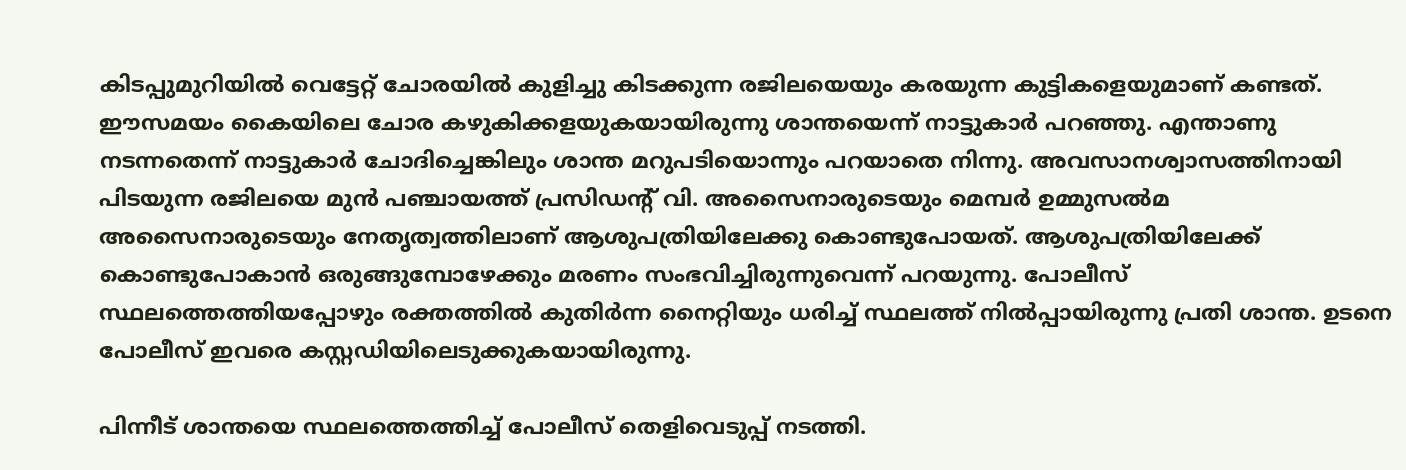കിടപ്പുമുറിയിൽ വെട്ടേറ്റ് ചോരയിൽ കുളിച്ചു കിടക്കുന്ന രജിലയെയും കരയുന്ന കുട്ടികളെയുമാണ് കണ്ടത്. ഈസമയം കൈയിലെ ചോര കഴുകിക്കളയുകയായിരുന്നു ശാന്തയെന്ന് നാട്ടുകാർ പറഞ്ഞു. എന്താണു നടന്നതെന്ന് നാട്ടുകാർ ചോദിച്ചെങ്കിലും ശാന്ത മറുപടിയൊന്നും പറയാതെ നിന്നു. അവസാനശ്വാസത്തിനായി പിടയുന്ന രജിലയെ മുൻ പഞ്ചായത്ത് പ്രസിഡന്റ് വി. അസൈനാരുടെയും മെമ്പർ ഉമ്മുസൽമ അസൈനാരുടെയും നേതൃത്വത്തിലാണ് ആശുപത്രിയിലേക്കു കൊണ്ടുപോയത്. ആശുപത്രിയിലേക്ക് കൊണ്ടുപോകാൻ ഒരുങ്ങുമ്പോഴേക്കും മരണം സംഭവിച്ചിരുന്നുവെന്ന് പറയുന്നു. പോലീസ് സ്ഥലത്തെത്തിയപ്പോഴും രക്തത്തിൽ കുതിർന്ന നൈറ്റിയും ധരിച്ച് സ്ഥലത്ത് നിൽപ്പായിരുന്നു പ്രതി ശാന്ത. ഉടനെ പോലീസ് ഇവരെ കസ്റ്റഡിയിലെടുക്കുകയായിരുന്നു.

പിന്നീട് ശാന്തയെ സ്ഥലത്തെത്തിച്ച് പോലീസ് തെളിവെടുപ്പ് നടത്തി.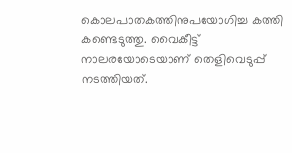കൊലപാതകത്തിനുപയോഗിച്ച കത്തി കണ്ടെടുത്തു. വൈകീട്ട് നാലരയോടെയാണ് തെളിവെടുപ്പ് നടത്തിയത്.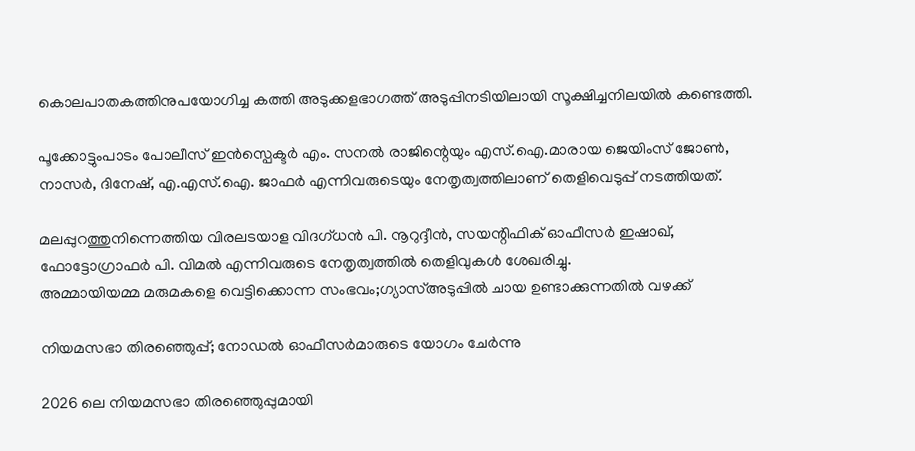കൊലപാതകത്തിനുപയോഗിച്ച കത്തി അടുക്കളഭാഗത്ത് അടുപ്പിനടിയിലായി സൂക്ഷിച്ചനിലയിൽ കണ്ടെത്തി.

പൂക്കോട്ടുംപാടം പോലീസ് ഇൻസ്പെക്ടർ എം. സനൽ രാജിന്റെയും എസ്.ഐ.മാരായ ജെയിംസ് ജോൺ, നാസർ, ദിനേഷ്, എ.എസ്.ഐ. ജാഫർ എന്നിവരുടെയും നേതൃത്വത്തിലാണ് തെളിവെടുപ്പ് നടത്തിയത്.

മലപ്പുറത്തുനിന്നെത്തിയ വിരലടയാള വിദഗ്ധൻ പി. നൂറുദ്ദീൻ, സയന്റിഫിക് ഓഫീസർ ഇഷാഖ്, ഫോട്ടോഗ്രാഫർ പി. വിമൽ എന്നിവരുടെ നേതൃത്വത്തിൽ തെളിവുകൾ ശേഖരിച്ചു.
അമ്മായിയമ്മ മരുമകളെ വെട്ടിക്കൊന്ന സംഭവം;ഗ്യാസ്അടുപ്പിൽ ചായ ഉണ്ടാക്കുന്നതിൽ വഴക്ക്

നിയമസഭാ തിരഞ്ഞെുപ്പ്; നോഡൽ ഓഫീസർമാരുടെ യോഗം ചേർന്നു

2026 ലെ നിയമസഭാ തിരഞ്ഞെുപ്പുമായി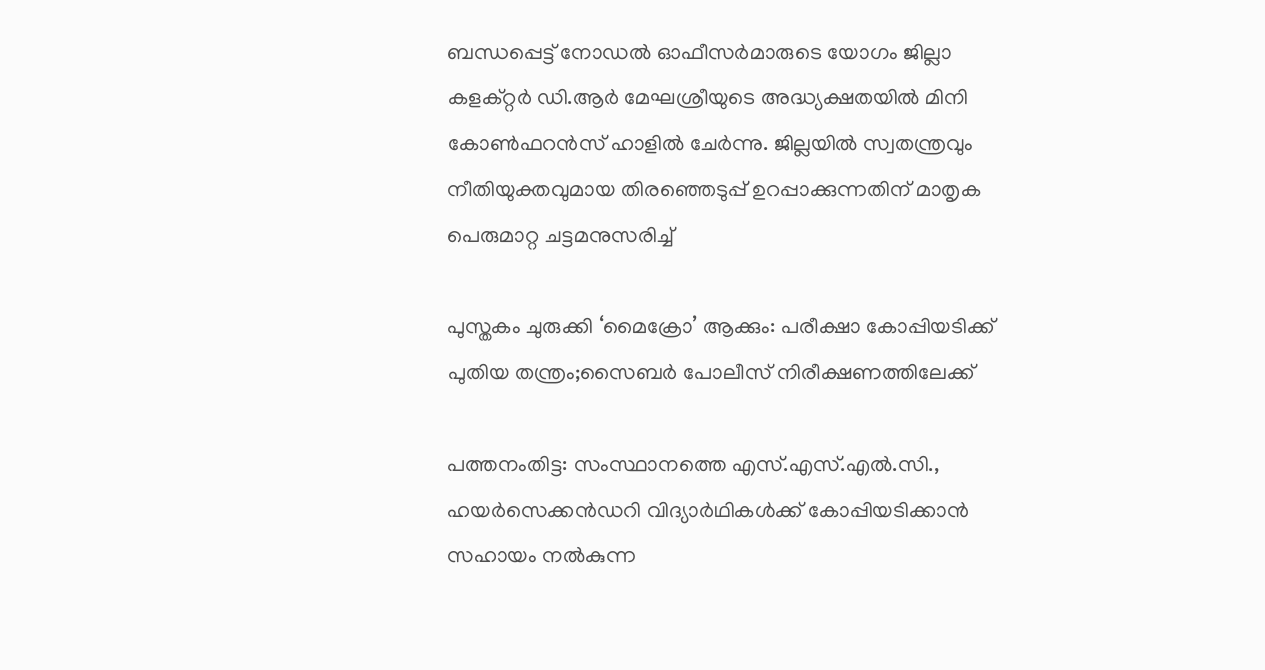ബന്ധപ്പെട്ട് നോഡൽ ഓഫീസർമാരുടെ യോഗം ജില്ലാ കളക്റ്റർ ഡി.ആർ മേഘശ്രീയുടെ അദ്ധ്യക്ഷതയിൽ മിനി കോൺഫറൻസ് ഹാളിൽ ചേർന്നു. ജില്ലയില്‍ സ്വതന്ത്രവും നീതിയുക്തവുമായ തിരഞ്ഞെടുപ്പ് ഉറപ്പാക്കുന്നതിന് മാതൃക പെരുമാറ്റ ചട്ടമനുസരിച്ച്

പുസ്തകം ചുരുക്കി ‘മൈക്രോ’ ആക്കും: പരീക്ഷാ കോപ്പിയടിക്ക് പുതിയ തന്ത്രം;സൈബർ പോലീസ് നിരീക്ഷണത്തിലേക്ക്

പത്തനംതിട്ട: സംസ്ഥാനത്തെ എസ്.എസ്.എൽ.സി., ഹയർസെക്കൻഡറി വിദ്യാർഥികൾക്ക് കോപ്പിയടിക്കാൻ സഹായം നൽകുന്ന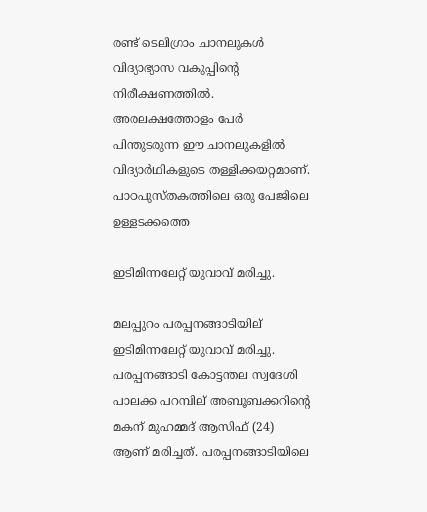രണ്ട് ടെലിഗ്രാം ചാനലുകൾ വിദ്യാഭ്യാസ വകുപ്പിന്റെ നിരീക്ഷണത്തിൽ. അരലക്ഷത്തോളം പേർ പിന്തുടരുന്ന ഈ ചാനലുകളിൽ വിദ്യാർഥികളുടെ തള്ളിക്കയറ്റമാണ്. പാഠപുസ്തകത്തിലെ ഒരു പേജിലെ ഉള്ളടക്കത്തെ

ഇടിമിന്നലേറ്റ് യുവാവ് മരിച്ചു.

മലപ്പുറം പരപ്പനങ്ങാടിയില് ഇടിമിന്നലേറ്റ് യുവാവ് മരിച്ചു. പരപ്പനങ്ങാടി കോട്ടന്തല സ്വദേശി പാലക്ക പറമ്പില് അബൂബക്കറിന്റെ മകന് മുഹമ്മദ് ആസിഫ് (24) ആണ് മരിച്ചത്. പരപ്പനങ്ങാടിയിലെ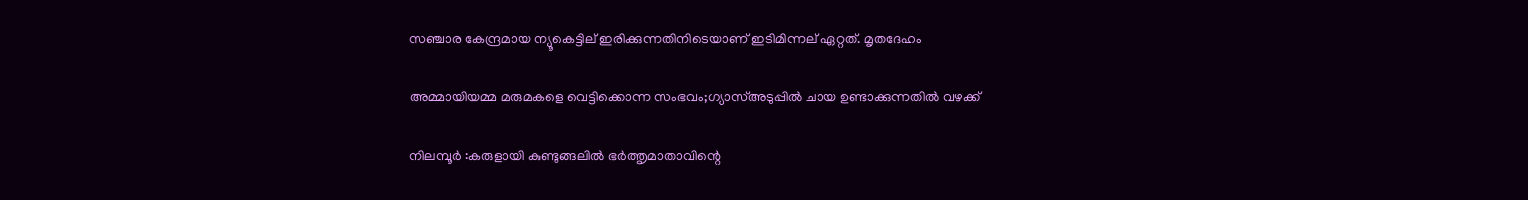സഞ്ചാര കേന്ദ്രമായ ന്യൂകെട്ടില് ഇരിക്കുന്നതിനിടെയാണ് ഇടിമിന്നല് ഏറ്റത്. മൃതദേഹം

അമ്മായിയമ്മ മരുമകളെ വെട്ടിക്കൊന്ന സംഭവം;ഗ്യാസ്അടുപ്പിൽ ചായ ഉണ്ടാക്കുന്നതിൽ വഴക്ക്

നിലമ്പൂർ :കരുളായി കുണ്ടുങ്ങലിൽ ഭർത്തൃമാതാവിന്റെ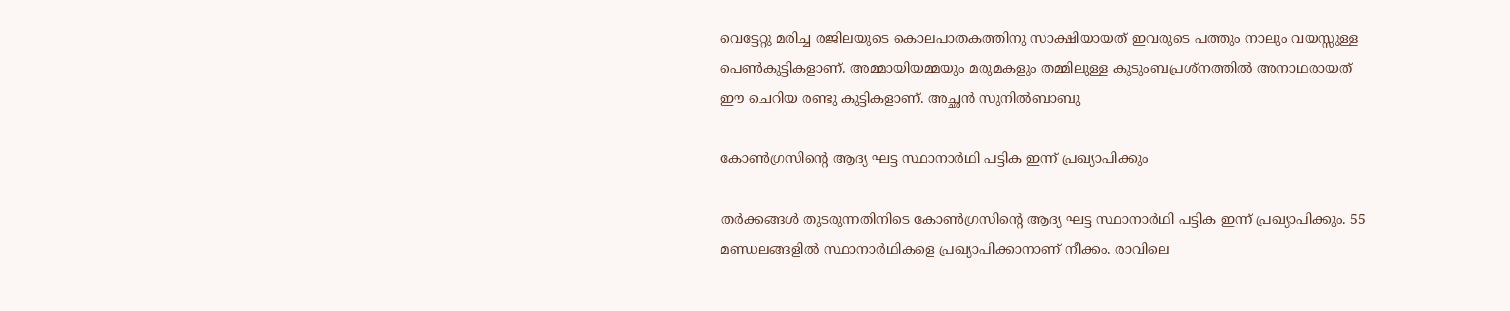വെട്ടേറ്റു മരിച്ച രജിലയുടെ കൊലപാതകത്തിനു സാക്ഷിയായത് ഇവരുടെ പത്തും നാലും വയസ്സുള്ള പെൺകുട്ടികളാണ്. അമ്മായിയമ്മയും മരുമകളും തമ്മിലുള്ള കുടുംബപ്രശ്‌നത്തിൽ അനാഥരായത് ഈ ചെറിയ രണ്ടു കുട്ടികളാണ്. അച്ഛൻ സുനിൽബാബു

കോൺഗ്രസിൻ്റെ ആദ്യ ഘട്ട സ്ഥാനാർഥി പട്ടിക ഇന്ന് പ്രഖ്യാപിക്കും

തർക്കങ്ങൾ തുടരുന്നതിനിടെ കോൺഗ്രസിൻ്റെ ആദ്യ ഘട്ട സ്ഥാനാർഥി പട്ടിക ഇന്ന് പ്രഖ്യാപിക്കും. 55 മണ്ഡലങ്ങളിൽ സ്ഥാനാർഥികളെ പ്രഖ്യാപിക്കാനാണ് നീക്കം. രാവിലെ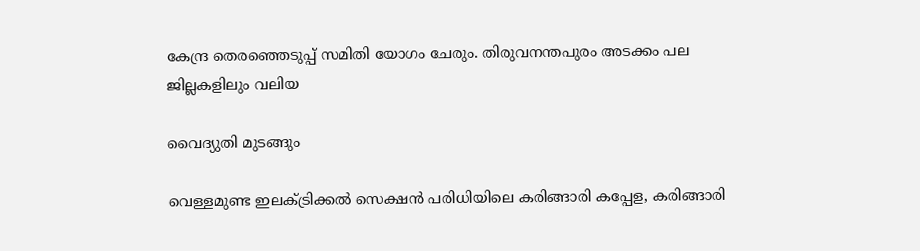കേന്ദ്ര തെരഞ്ഞെടുപ്പ് സമിതി യോഗം ചേരും. തിരുവനന്തപുരം അടക്കം പല ജില്ലകളിലും വലിയ

വൈദ്യുതി മുടങ്ങും

വെള്ളമുണ്ട ഇലക്ട്രിക്കല്‍ സെക്ഷന്‍ പരിധിയിലെ കരിങ്ങാരി കപ്പേള, കരിങ്ങാരി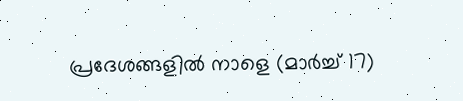പ്രദേശങ്ങളില്‍ നാളെ (മാര്‍ച്ച് 17)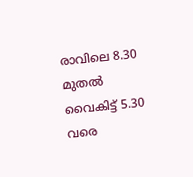രാവിലെ 8.30 മുതല്‍ വൈകിട്ട് 5.30 വരെ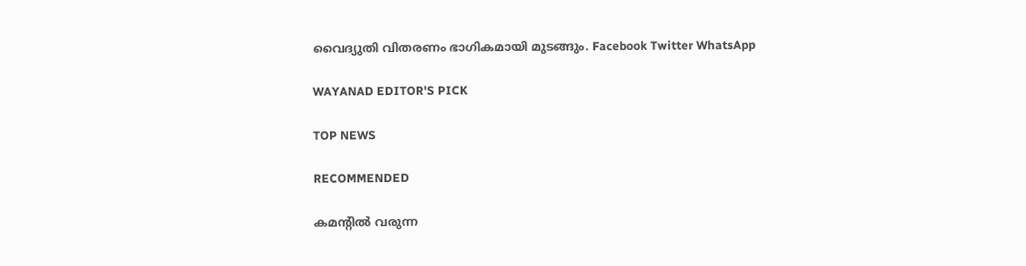വൈദ്യുതി വിതരണം ഭാഗികമായി മുടങ്ങും. Facebook Twitter WhatsApp

WAYANAD EDITOR'S PICK

TOP NEWS

RECOMMENDED

കമന്റിൽ വരുന്ന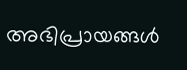അഭിപ്രായങ്ങൾ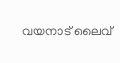വയനാട് ലൈവ്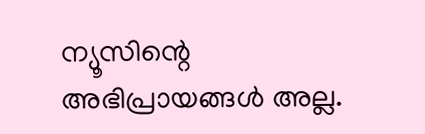ന്യൂസിന്റെ അഭിപ്രായങ്ങൾ അല്ല.